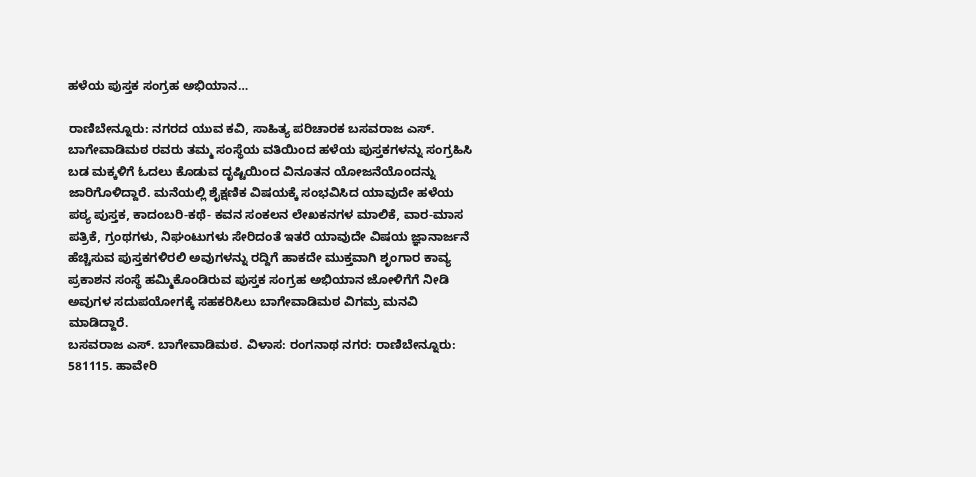ಹಳೆಯ ಪುಸ್ತಕ ಸಂಗ್ರಹ ಅಭಿಯಾನ…

ರಾಣಿಬೇನ್ನೂರು: ನಗರದ ಯುವ ಕವಿ, ಸಾಹಿತ್ಯ ಪರಿಚಾರಕ ಬಸವರಾಜ ಎಸ್. ಬಾಗೇವಾಡಿಮಠ ರವರು ತಮ್ಮ ಸಂಸ್ಥೆಯ ವತಿಯಿಂದ ಹಳೆಯ ಪುಸ್ತಕಗಳನ್ನು ಸಂಗ್ರಹಿಸಿ ಬಡ ಮಕ್ಕಳಿಗೆ ಓದಲು ಕೊಡುವ ದೃಷ್ಟಿಯಿಂದ ವಿನೂತನ ಯೋಜನೆಯೊಂದನ್ನು ಜಾರಿಗೊಳಿದ್ದಾರೆ. ಮನೆಯಲ್ಲಿ ಶೈಕ್ಷಣಿಕ ವಿಷಯಕ್ಕೆ ಸಂಭವಿಸಿದ ಯಾವುದೇ ಹಳೆಯ ಪಠ್ಯ ಪುಸ್ತಕ, ಕಾದಂಬರಿ-ಕಥೆ- ಕವನ ಸಂಕಲನ ಲೇಖಕನಗಳ ಮಾಲಿಕೆ, ವಾರ-ಮಾಸ ಪತ್ರಿಕೆ, ಗ್ರಂಥಗಳು, ನಿಘಂಟುಗಳು ಸೇರಿದಂತೆ ಇತರೆ ಯಾವುದೇ ವಿಷಯ ಜ್ಞಾನಾರ್ಜನೆ ಹೆಚ್ಚಿಸುವ ಪುಸ್ತಕಗಳಿರಲಿ ಅವುಗಳನ್ನು ರದ್ದಿಗೆ ಹಾಕದೇ ಮುಕ್ತವಾಗಿ ಶೃಂಗಾರ ಕಾವ್ಯ ಪ್ರಕಾಶನ ಸಂಸ್ಥೆ ಹಮ್ಮಿಕೊಂಡಿರುವ ಪುಸ್ತಕ ಸಂಗ್ರಹ ಅಭಿಯಾನ ಜೋಳಿಗೆಗೆ ನೀಡಿ ಅವುಗಳ ಸದುಪಯೋಗಕ್ಕೆ ಸಹಕರಿಸಿಲು ಬಾಗೇವಾಡಿಮಠ ವಿಗಮ್ರ ಮನವಿ ಮಾಡಿದ್ದಾರೆ.
ಬಸವರಾಜ ಎಸ್. ಬಾಗೇವಾಡಿಮಠ. ವಿಳಾಸ: ರಂಗನಾಥ ನಗರ: ರಾಣಿಬೇನ್ನೂರು: 581115. ಹಾವೇರಿ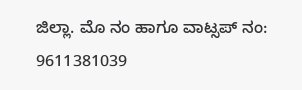ಜಿಲ್ಲಾ. ಮೊ ನಂ ಹಾಗೂ ವಾಟ್ಸಪ್ ನಂ: 9611381039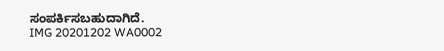ಸಂಪರ್ಕಿಸಬಹುದಾಗಿದೆ.
IMG 20201202 WA0002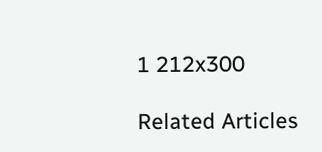1 212x300

Related Articles